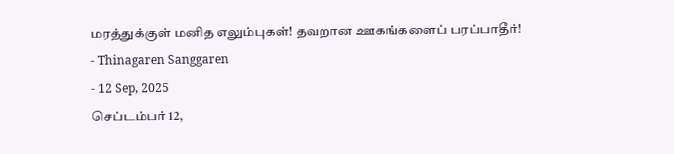மரத்துக்குள் மனித எலும்புகள்! தவறான ஊகங்களைப் பரப்பாதீர்!
- Thinagaren Sanggaren
- 12 Sep, 2025
செப்டம்பர் 12,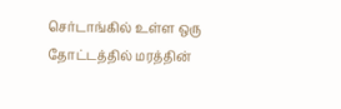செர்டாங்கில் உள்ள ஒரு தோட்டத்தில் மரத்தின்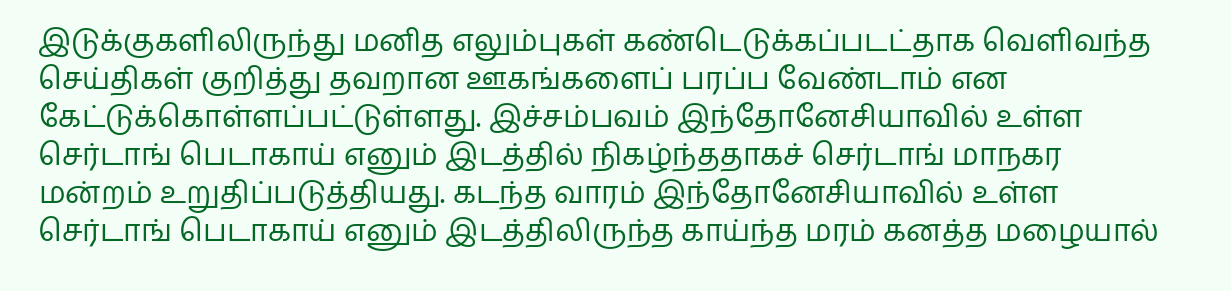இடுக்குகளிலிருந்து மனித எலும்புகள் கண்டெடுக்கப்படட்தாக வெளிவந்த செய்திகள் குறித்து தவறான ஊகங்களைப் பரப்ப வேண்டாம் என கேட்டுக்கொள்ளப்பட்டுள்ளது. இச்சம்பவம் இந்தோனேசியாவில் உள்ள செர்டாங் பெடாகாய் எனும் இடத்தில் நிகழ்ந்ததாகச் செர்டாங் மாநகர மன்றம் உறுதிப்படுத்தியது. கடந்த வாரம் இந்தோனேசியாவில் உள்ள செர்டாங் பெடாகாய் எனும் இடத்திலிருந்த காய்ந்த மரம் கனத்த மழையால்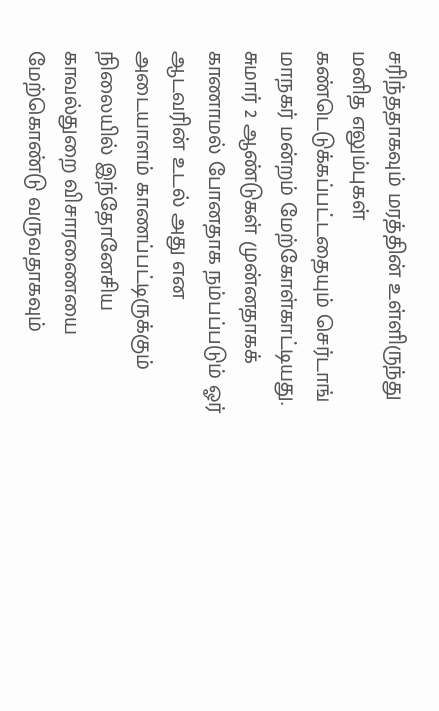சரிந்ததாகவும் மரத்தின் உள்ளிருந்து மனித எலும்புகள் கண்டெடுக்கப்பட்டதையும் செர்டாங் மாநகர் மன்றம் மேற்கோள்காட்டியது.
சுமார் 2 ஆண்டுகள் முன்னதாகக் காணாமல் போனதாக நம்பப்படும் ஓர் ஆடவரின் உடல் அது என அடையாளம் காணப்பட்டிருக்கும் நிலையில் இந்தோனேசிய காவல்துறை விசாரணையை மேற்கொண்டு வருவதாகவும்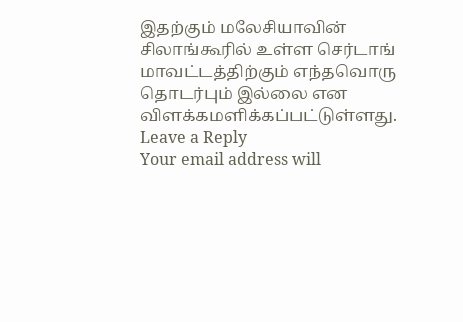இதற்கும் மலேசியாவின் சிலாங்கூரில் உள்ள செர்டாங் மாவட்டத்திற்கும் எந்தவொரு தொடர்பும் இல்லை என விளக்கமளிக்கப்பட்டுள்ளது.
Leave a Reply
Your email address will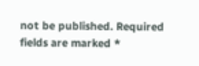not be published. Required fields are marked *